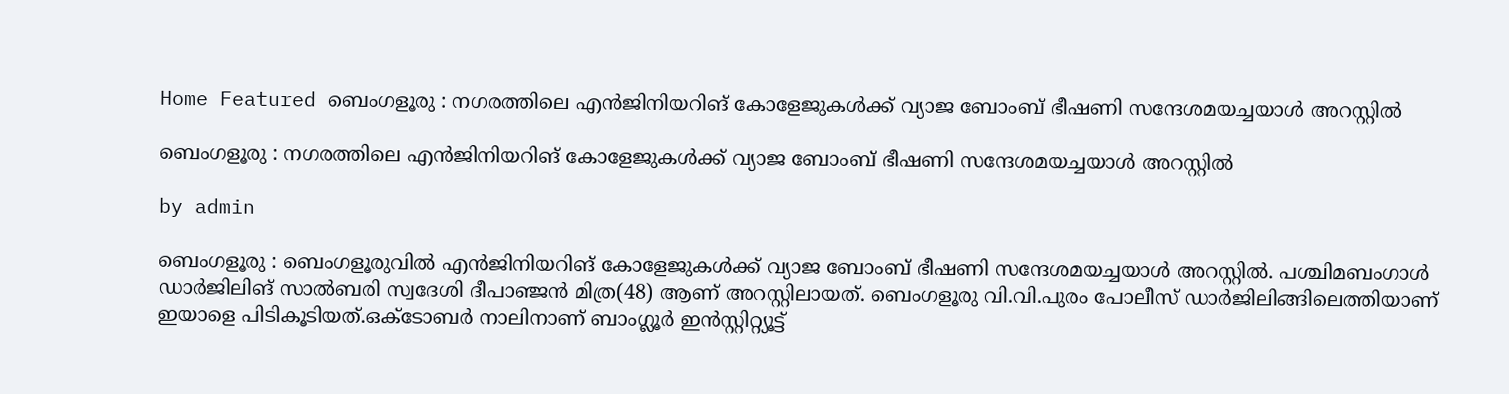Home Featured ബെംഗളൂരു : നഗരത്തിലെ എൻജിനിയറിങ് കോളേജുകൾക്ക് വ്യാജ ബോംബ് ഭീഷണി സന്ദേശമയച്ചയാൾ അറസ്റ്റിൽ

ബെംഗളൂരു : നഗരത്തിലെ എൻജിനിയറിങ് കോളേജുകൾക്ക് വ്യാജ ബോംബ് ഭീഷണി സന്ദേശമയച്ചയാൾ അറസ്റ്റിൽ

by admin

ബെംഗളൂരു : ബെംഗളൂരുവിൽ എൻജിനിയറിങ് കോളേജുകൾക്ക് വ്യാജ ബോംബ് ഭീഷണി സന്ദേശമയച്ചയാൾ അറസ്റ്റിൽ. പശ്ചിമബംഗാൾ ഡാർജിലിങ് സാൽബരി സ്വദേശി ദീപാഞ്ജൻ മിത്ര(48) ആണ് അറസ്റ്റിലായത്. ബെംഗളൂരു വി.വി.പുരം പോലീസ് ഡാർജിലിങ്ങിലെത്തിയാണ് ഇയാളെ പിടികൂടിയത്.ഒക്ടോബർ നാലിനാണ് ബാംഗ്ലൂർ ഇൻസ്റ്റിറ്റ്യൂട്ട്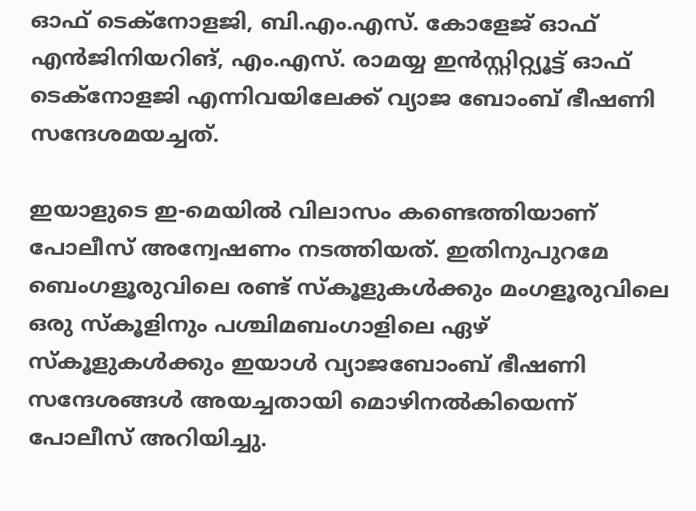ഓഫ് ടെക്നോളജി, ബി.എം.എസ്. കോളേജ് ഓഫ് എൻജിനിയറിങ്, എം.എസ്. രാമയ്യ ഇൻസ്റ്റിറ്റ്യൂട്ട് ഓഫ് ടെക്നോളജി എന്നിവയിലേക്ക് വ്യാജ ബോംബ് ഭീഷണി സന്ദേശമയച്ചത്.

ഇയാളുടെ ഇ-മെയിൽ വിലാസം കണ്ടെത്തിയാണ് പോലീസ് അന്വേഷണം നടത്തിയത്. ഇതിനുപുറമേ ബെംഗളൂരുവിലെ രണ്ട് സ്‌കൂളുകൾക്കും മംഗളൂരുവിലെ ഒരു സ്‌കൂളിനും പശ്ചിമബംഗാളിലെ ഏഴ് സ്‌കൂളുകൾക്കും ഇയാൾ വ്യാജബോംബ് ഭീഷണി സന്ദേശങ്ങൾ അയച്ചതായി മൊഴിനൽകിയെന്ന് പോലീസ് അറിയിച്ചു.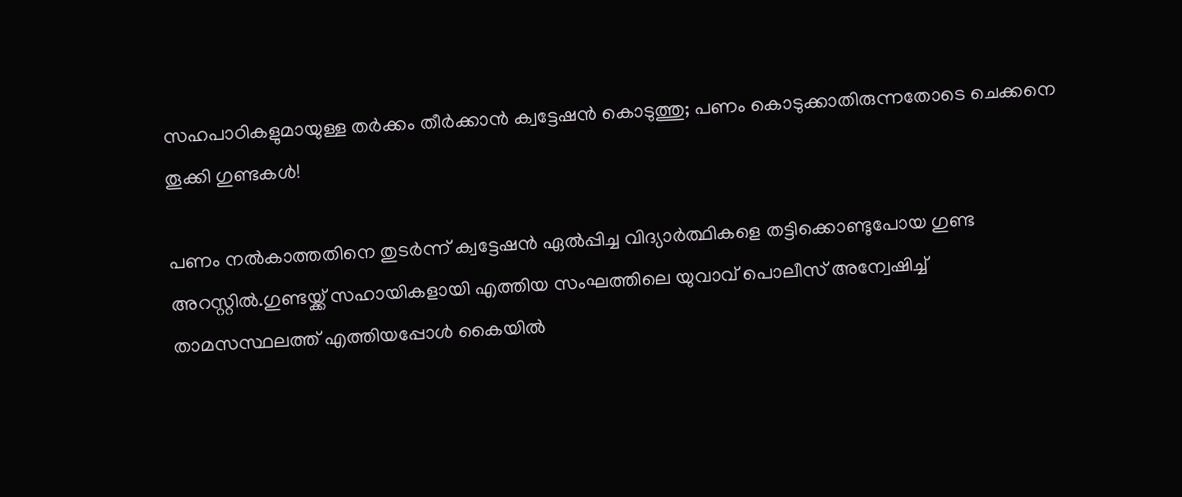സഹപാഠികളുമായുള്ള തര്‍ക്കം തീര്‍ക്കാന്‍ ക്വട്ടേഷന്‍ കൊടുത്തു; പണം കൊടുക്കാതിരുന്നതോടെ ചെക്കനെ തൂക്കി ഗുണ്ടകള്‍!

പണം നല്‍കാത്തതിനെ തുടര്‍ന്ന് ക്വട്ടേഷന്‍ ഏല്‍പ്പിച്ച വിദ്യാര്‍ത്ഥികളെ തട്ടിക്കൊണ്ടുപോയ ഗുണ്ട അറസ്റ്റില്‍.ഗുണ്ടയ്ക്ക് സഹായികളായി എത്തിയ സംഘത്തിലെ യുവാവ് പൊലീസ് അന്വേഷിച്ച്‌ താമസസ്ഥലത്ത് എത്തിയപ്പോള്‍ കൈയില്‍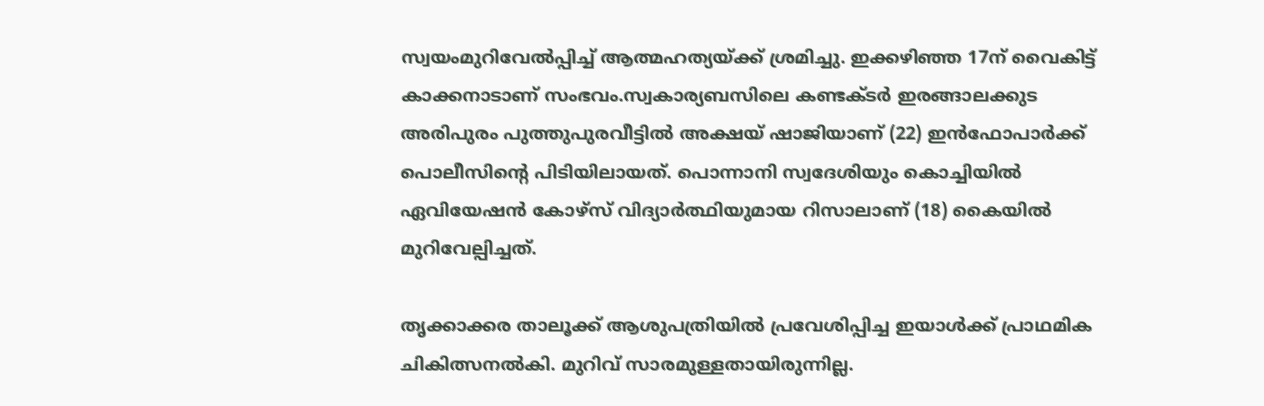സ്വയംമുറിവേല്‍പ്പിച്ച്‌ ആത്മഹത്യയ്ക്ക് ശ്രമിച്ചു. ഇക്കഴിഞ്ഞ 17ന് വൈകിട്ട് കാക്കനാടാണ് സംഭവം.സ്വകാര്യബസിലെ കണ്ടക്ടര്‍ ഇരങ്ങാലക്കുട അരിപുരം പുത്തുപുരവീട്ടില്‍ അക്ഷയ് ഷാജിയാണ് (22) ഇന്‍ഫോപാര്‍ക്ക് പൊലീസിന്റെ പിടിയിലായത്. പൊന്നാനി സ്വദേശിയും കൊച്ചിയില്‍ ഏവിയേഷന്‍ കോഴ്സ് വിദ്യാര്‍ത്ഥിയുമായ റിസാലാണ് (18) കൈയില്‍ മുറിവേല്പിച്ചത്.

തൃക്കാക്കര താലൂക്ക് ആശുപത്രിയില്‍ പ്രവേശിപ്പിച്ച ഇയാള്‍ക്ക് പ്രാഥമിക ചികിത്സനല്‍കി. മുറിവ് സാരമുള്ളതായിരുന്നില്ല.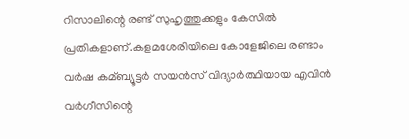റിസാലിന്റെ രണ്ട് സുഹൃത്തുക്കളും കേസില്‍ പ്രതികളാണ്.കളമശേരിയിലെ കോളേജിലെ രണ്ടാം വര്‍ഷ കമ്ബ്യൂട്ടര്‍ സയന്‍സ് വിദ്യാര്‍ത്ഥിയായ എവിന്‍ വര്‍ഗീസിന്റെ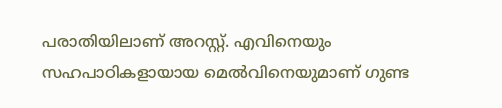പരാതിയിലാണ് അറസ്റ്റ്. എവിനെയും സഹപാഠികളായായ മെല്‍വിനെയുമാണ് ഗുണ്ട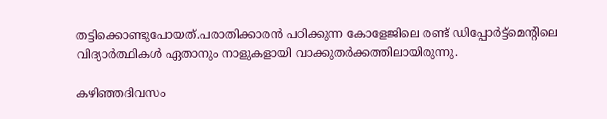തട്ടിക്കൊണ്ടുപോയത്.പരാതിക്കാരന്‍ പഠിക്കുന്ന കോളേജിലെ രണ്ട് ഡിപ്പോര്‍ട്ട്മെന്റിലെ വിദ്യാര്‍ത്ഥികള്‍ ഏതാനും നാളുകളായി വാക്കുതര്‍ക്കത്തിലായിരുന്നു.

കഴിഞ്ഞദിവസം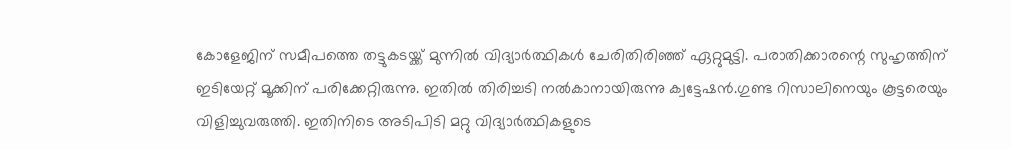കോളേജിന് സമീപത്തെ തട്ടുകടയ്ക്ക് മുന്നില്‍ വിദ്യാര്‍ത്ഥികള്‍ ചേരിതിരിഞ്ഞ് ഏറ്റുമുട്ടി. പരാതിക്കാരന്റെ സുഹൃത്തിന് ഇടിയേറ്റ് മൂക്കിന് പരിക്കേറ്റിരുന്നു. ഇതില്‍ തിരിച്ചടി നല്‍കാനായിരുന്നു ക്വട്ടേഷന്‍.ഗുണ്ട റിസാലിനെയും കൂട്ടരെയും വിളിച്ചുവരുത്തി. ഇതിനിടെ അടിപിടി മറ്റു വിദ്യാര്‍ത്ഥികളുടെ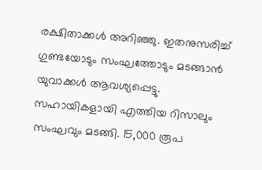രക്ഷിതാക്കള്‍ അറിഞ്ഞു. ഇതനുസരിച്ച്‌ ഗുണ്ടയോടും സംഘത്തോടും മടങ്ങാന്‍ യുവാക്കള്‍ ആവശ്യപ്പെട്ടു. സഹായികളായി എത്തിയ റിസാലും സംഘവും മടങ്ങി. 15,000 രൂപ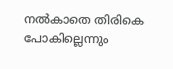നല്‍കാതെ തിരികെ പോകില്ലെന്നും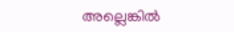അല്ലെങ്കില്‍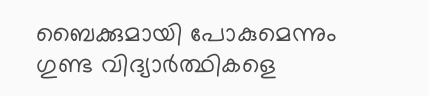ബൈക്കുമായി പോകുമെന്നും ഗുണ്ട വിദ്യാര്‍ത്ഥികളെ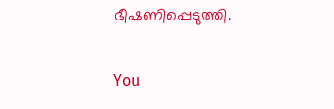ഭീഷണിപ്പെടുത്തി.

You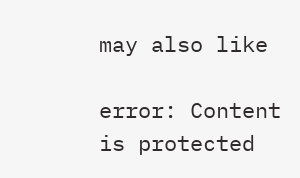may also like

error: Content is protected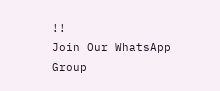!!
Join Our WhatsApp Group